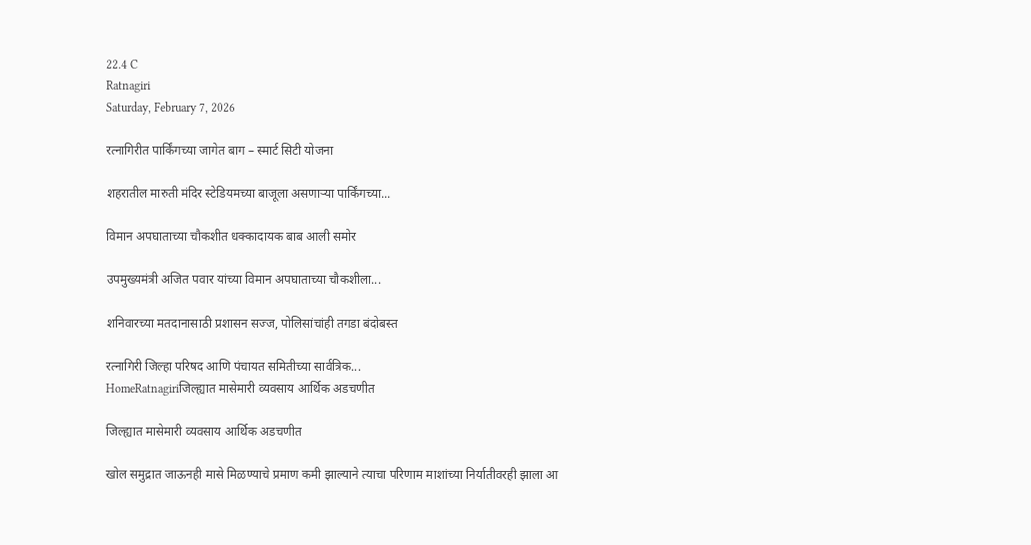22.4 C
Ratnagiri
Saturday, February 7, 2026

रत्नागिरीत पार्किंगच्या जागेत बाग – स्मार्ट सिटी योजना

शहरातील मारुती मंदिर स्टेडियमच्या बाजूला असणाऱ्या पार्किंगच्या...

विमान अपघाताच्या चौकशीत धक्कादायक बाब आली समोर

उपमुख्यमंत्री अजित पवार यांच्या विमान अपघाताच्या चौकशीला...

शनिवारच्या मतदानासाठी प्रशासन सज्ज, पोलिसांचांही तगडा बंदोबस्त

रत्नागिरी जिल्हा परिषद आणि पंचायत समितीच्या सार्वत्रिक...
HomeRatnagiriजिल्ह्यात मासेमारी व्यवसाय आर्थिक अडचणीत

जिल्ह्यात मासेमारी व्यवसाय आर्थिक अडचणीत

खोल समुद्रात जाऊनही मासे मिळण्याचे प्रमाण कमी झाल्याने त्याचा परिणाम माशांच्या निर्यातीवरही झाला आ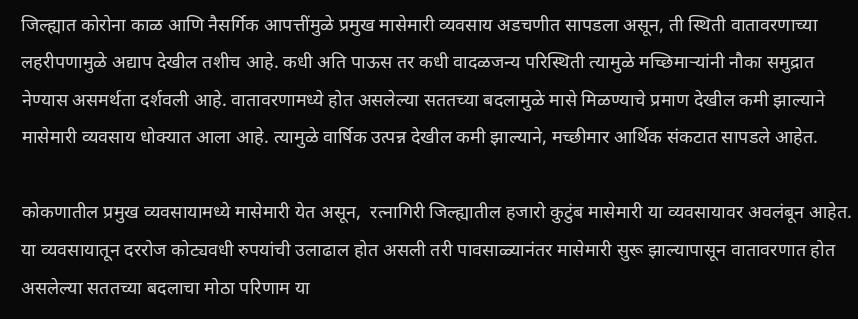जिल्ह्यात कोरोना काळ आणि नैसर्गिक आपत्तींमुळे प्रमुख मासेमारी व्यवसाय अडचणीत सापडला असून, ती स्थिती वातावरणाच्या लहरीपणामुळे अद्याप देखील तशीच आहे. कधी अति पाऊस तर कधी वादळजन्य परिस्थिती त्यामुळे मच्छिमाऱ्यांनी नौका समुद्रात नेण्यास असमर्थता दर्शवली आहे. वातावरणामध्ये होत असलेल्या सततच्या बदलामुळे मासे मिळण्याचे प्रमाण देखील कमी झाल्याने मासेमारी व्यवसाय धोक्यात आला आहे. त्यामुळे वार्षिक उत्पन्न देखील कमी झाल्याने, मच्छीमार आर्थिक संकटात सापडले आहेत.

कोकणातील प्रमुख व्यवसायामध्ये मासेमारी येत असून,  रत्नागिरी जिल्ह्यातील हजारो कुटुंब मासेमारी या व्यवसायावर अवलंबून आहेत. या व्यवसायातून दररोज कोट्यवधी रुपयांची उलाढाल होत असली तरी पावसाळ्यानंतर मासेमारी सुरू झाल्यापासून वातावरणात होत असलेल्या सततच्या बदलाचा मोठा परिणाम या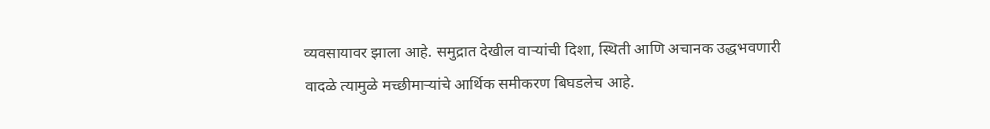व्यवसायावर झाला आहे. समुद्रात देखील वाऱ्यांची दिशा, स्थिती आणि अचानक उद्धभवणारी वादळे त्यामुळे मच्छीमाऱ्यांचे आर्थिक समीकरण बिघडलेच आहे.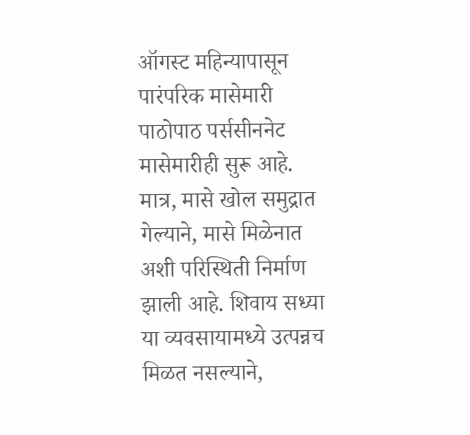ऑगस्ट महिन्यापासून पारंपरिक मासेमारी पाठोपाठ पर्ससीननेट मासेमारीही सुरू आहे. मात्र, मासे खोल समुद्रात गेल्याने, मासे मिळेनात अशी परिस्थिती निर्माण झाली आहे. शिवाय सध्या या व्यवसायामध्ये उत्पन्नच मिळत नसल्याने,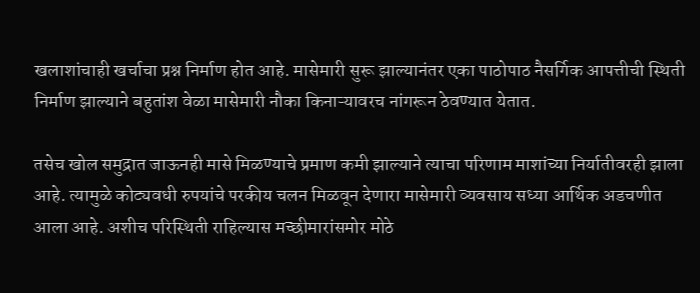खलाशांचाही खर्चाचा प्रश्न निर्माण होत आहे. मासेमारी सुरू झाल्यानंतर एका पाठोपाठ नैसर्गिक आपत्तीची स्थिती निर्माण झाल्याने बहुतांश वेळा मासेमारी नौका किनाऱ्यावरच नांगरून ठेवण्यात येतात.

तसेच खोल समुद्रात जाऊनही मासे मिळण्याचे प्रमाण कमी झाल्याने त्याचा परिणाम माशांच्या निर्यातीवरही झाला आहे. त्यामुळे कोट्यवधी रुपयांचे परकीय चलन मिळवून देणारा मासेमारी व्यवसाय सध्या आर्थिक अडचणीत आला आहे. अशीच परिस्थिती राहिल्यास मच्छीमारांसमोर मोठे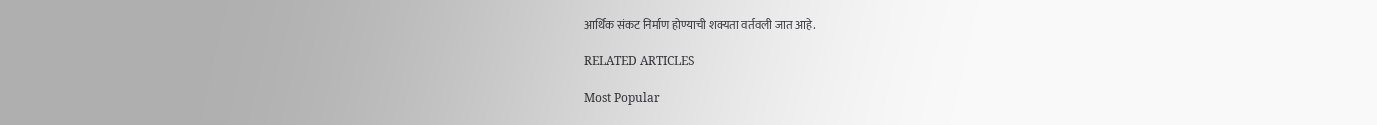आर्थिक संकट निर्माण होण्याची शक्यता वर्तवली जात आहे.

RELATED ARTICLES

Most Popular